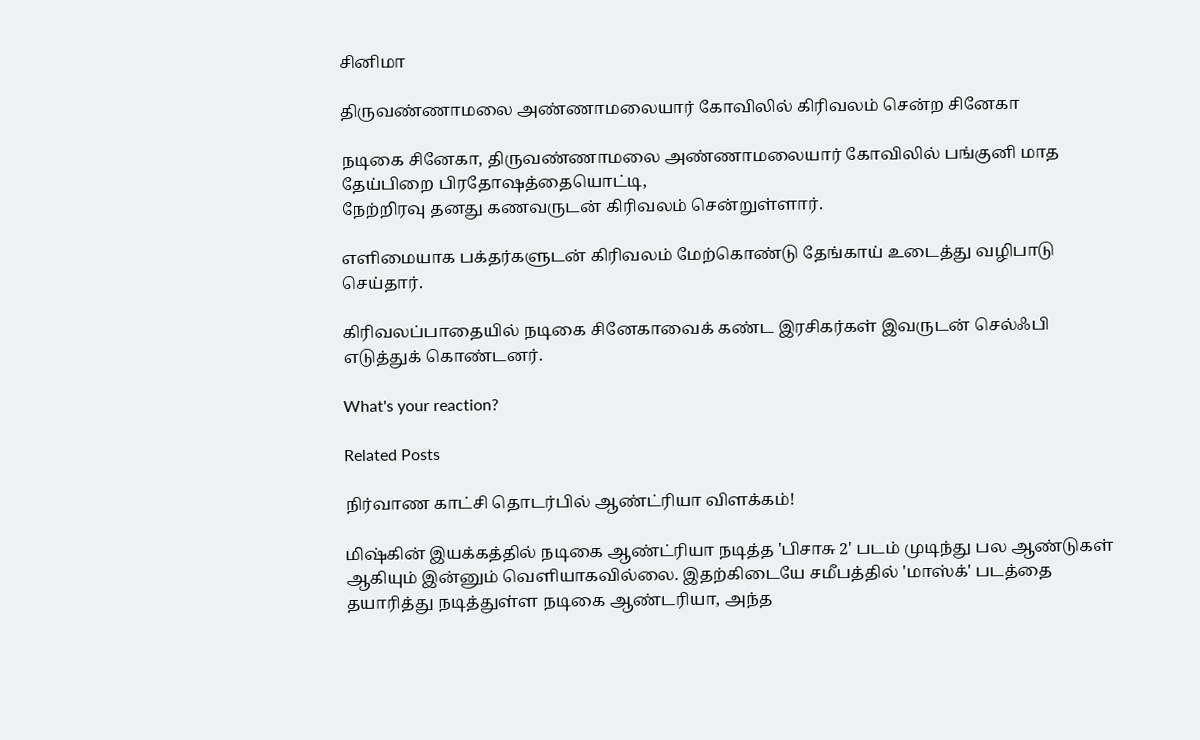சினிமா

திருவண்ணாமலை அண்ணாமலையார் கோவிலில் கிரிவலம் சென்ற சினேகா

நடிகை சினேகா, திருவண்ணாமலை அண்ணாமலையார் கோவிலில் பங்குனி மாத தேய்பிறை பிரதோஷத்தையொட்டி,
நேற்றிரவு தனது கணவருடன் கிரிவலம் சென்றுள்ளார்.

எளிமையாக பக்தர்களுடன் கிரிவலம் மேற்கொண்டு தேங்காய் உடைத்து வழிபாடு செய்தார்.

கிரிவலப்பாதையில் நடிகை சினேகாவைக் கண்ட இரசிகர்கள் இவருடன் செல்ஃபி எடுத்துக் கொண்டனர்.

What's your reaction?

Related Posts

நிர்வாண காட்சி தொடர்பில் ஆண்ட்ரியா விளக்கம்!

மிஷ்கின் இயக்கத்தில் நடிகை ஆண்ட்ரியா நடித்த 'பிசாசு 2' படம் முடிந்து பல ஆண்டுகள் ஆகியும் இன்னும் வெளியாகவில்லை. இதற்கிடையே சமீபத்தில் 'மாஸ்க்' படத்தை தயாரித்து நடித்துள்ள நடிகை ஆண்டரியா, அந்த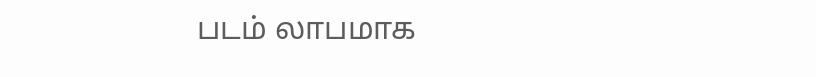படம் லாபமாக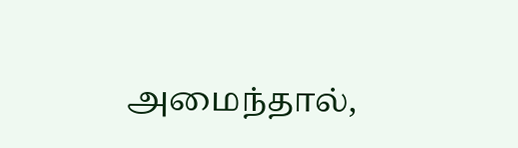அமைந்தால்,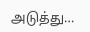அடுத்து…